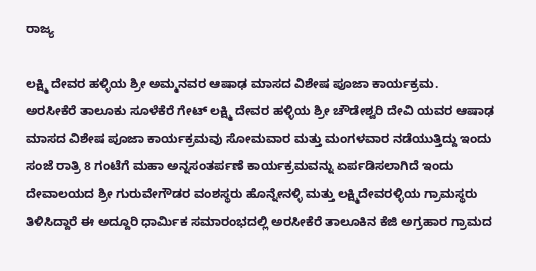ರಾಜ್ಯ

ಲಕ್ಷ್ಮಿ ದೇವರ ಹಳ್ಳಿಯ ಶ್ರೀ ಅಮ್ಮನವರ ಆಷಾಢ ಮಾಸದ ವಿಶೇಷ ಪೂಜಾ ಕಾರ್ಯಕ್ರಮ.                               ಅರಸೀಕೆರೆ ತಾಲೂಕು ಸೂಳೆಕೆರೆ ಗೇಟ್ ಲಕ್ಷ್ಮಿ ದೇವರ ಹಳ್ಳಿಯ ಶ್ರೀ ಚೌಡೇಶ್ವರಿ ದೇವಿ ಯವರ ಆಷಾಢ ಮಾಸದ ವಿಶೇಷ ಪೂಜಾ ಕಾರ್ಯಕ್ರಮವು ಸೋಮವಾರ ಮತ್ತು ಮಂಗಳವಾರ ನಡೆಯುತ್ತಿದ್ದು ಇಂದು ಸಂಜೆ ರಾತ್ರಿ 8 ಗಂಟೆಗೆ ಮಹಾ ಅನ್ನಸಂತರ್ಪಣೆ ಕಾರ್ಯಕ್ರಮವನ್ನು ಏರ್ಪಡಿಸಲಾಗಿದೆ ಇಂದು ದೇವಾಲಯದ ಶ್ರೀ ಗುರುವೇಗೌಡರ ವಂಶಸ್ಥರು ಹೊನ್ನೇನಳ್ಳಿ ಮತ್ತು ಲಕ್ಷ್ಮಿದೇವರಳ್ಳಿಯ ಗ್ರಾಮಸ್ಥರು ತಿಳಿಸಿದ್ದಾರೆ ಈ ಅದ್ದೂರಿ ಧಾರ್ಮಿಕ ಸಮಾರಂಭದಲ್ಲಿ ಅರಸೀಕೆರೆ ತಾಲೂಕಿನ ಕೆಜಿ ಅಗ್ರಹಾರ ಗ್ರಾಮದ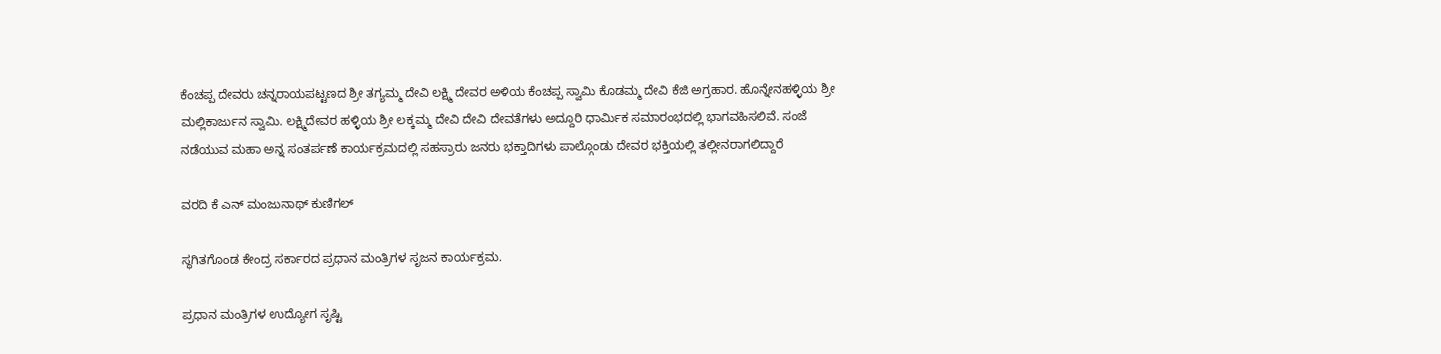ಕೆಂಚಪ್ಪ ದೇವರು ಚನ್ನರಾಯಪಟ್ಟಣದ ಶ್ರೀ ತಗ್ಯಮ್ಮ ದೇವಿ ಲಕ್ಷ್ಮಿ ದೇವರ ಅಳಿಯ ಕೆಂಚಪ್ಪ ಸ್ವಾಮಿ ಕೊಡಮ್ಮ ದೇವಿ ಕೆಜಿ ಅಗ್ರಹಾರ. ಹೊನ್ನೇನಹಳ್ಳಿಯ ಶ್ರೀ ಮಲ್ಲಿಕಾರ್ಜುನ ಸ್ವಾಮಿ. ಲಕ್ಷ್ಮಿದೇವರ ಹಳ್ಳಿಯ ಶ್ರೀ ಲಕ್ಕಮ್ಮ ದೇವಿ ದೇವಿ ದೇವತೆಗಳು ಅದ್ದೂರಿ ಧಾರ್ಮಿಕ ಸಮಾರಂಭದಲ್ಲಿ ಭಾಗವಹಿಸಲಿವೆ. ಸಂಜೆ ನಡೆಯುವ ಮಹಾ ಅನ್ನ ಸಂತರ್ಪಣೆ ಕಾರ್ಯಕ್ರಮದಲ್ಲಿ ಸಹಸ್ರಾರು ಜನರು ಭಕ್ತಾದಿಗಳು ಪಾಲ್ಗೊಂಡು ದೇವರ ಭಕ್ತಿಯಲ್ಲಿ ತಲ್ಲೀನರಾಗಲಿದ್ದಾರೆ

ವರದಿ ಕೆ ಎನ್ ಮಂಜುನಾಥ್ ಕುಣಿಗಲ್

ಸ್ಥಗಿತಗೊಂಡ ಕೇಂದ್ರ ಸರ್ಕಾರದ ಪ್ರಧಾನ ಮಂತ್ರಿಗಳ ಸೃಜನ ಕಾರ್ಯಕ್ರಮ.

ಪ್ರಧಾನ ಮಂತ್ರಿಗಳ ಉದ್ಯೋಗ ಸೃಷ್ಟಿ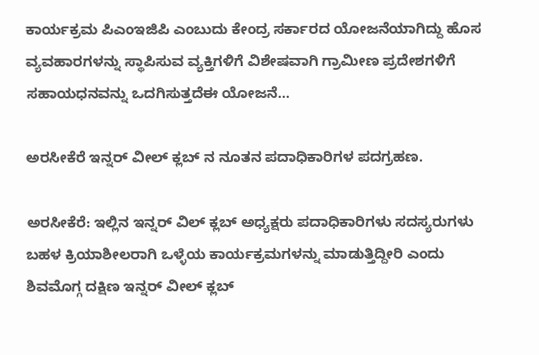ಕಾರ್ಯಕ್ರಮ ಪಿಎಂಇಜಿಪಿ ಎಂಬುದು ಕೇಂದ್ರ ಸರ್ಕಾರದ ಯೋಜನೆಯಾಗಿದ್ದು ಹೊಸ ವ್ಯವಹಾರಗಳನ್ನು ಸ್ಥಾಪಿಸುವ ವ್ಯಕ್ತಿಗಳಿಗೆ ವಿಶೇಷವಾಗಿ ಗ್ರಾಮೀಣ ಪ್ರದೇಶಗಳಿಗೆ ಸಹಾಯಧನವನ್ನು ಒದಗಿಸುತ್ತದೆಈ ಯೋಜನೆ…

ಅರಸೀಕೆರೆ ಇನ್ನರ್ ವೀಲ್ ಕ್ಲಬ್ ನ ನೂತನ ಪದಾಧಿಕಾರಿಗಳ ಪದಗ್ರಹಣ.

ಅರಸೀಕೆರೆ: ಇಲ್ಲಿನ ಇನ್ನರ್ ವಿಲ್ ಕ್ಲಬ್ ಅಧ್ಯಕ್ಷರು ಪದಾಧಿಕಾರಿಗಳು ಸದಸ್ಯರುಗಳು ಬಹಳ ಕ್ರಿಯಾಶೀಲರಾಗಿ ಒಳ್ಳೆಯ ಕಾರ್ಯಕ್ರಮಗಳನ್ನು ಮಾಡುತ್ತಿದ್ದೀರಿ ಎಂದು ಶಿವಮೊಗ್ಗ ದಕ್ಷಿಣ ಇನ್ನರ್ ವೀಲ್ ಕ್ಲಬ್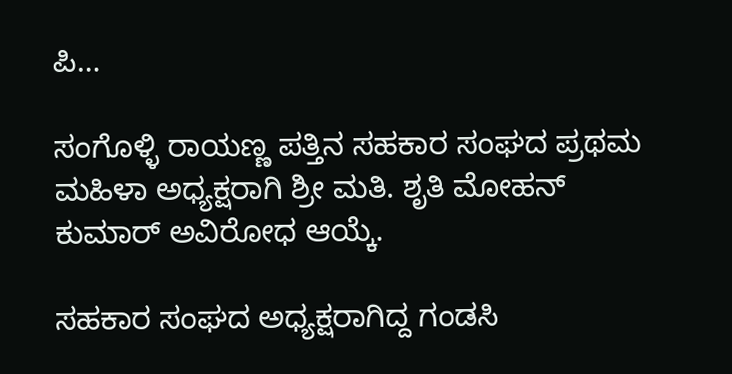ಪಿ…

ಸಂಗೊಳ್ಳಿ ರಾಯಣ್ಣ ಪತ್ತಿನ ಸಹಕಾರ ಸಂಘದ ಪ್ರಥಮ ಮಹಿಳಾ ಅಧ್ಯಕ್ಷರಾಗಿ ಶ್ರೀ ಮತಿ. ಶೃತಿ ಮೋಹನ್ ಕುಮಾರ್ ಅವಿರೋಧ ಆಯ್ಕೆ.

ಸಹಕಾರ ಸಂಘದ ಅಧ್ಯಕ್ಷರಾಗಿದ್ದ ಗಂಡಸಿ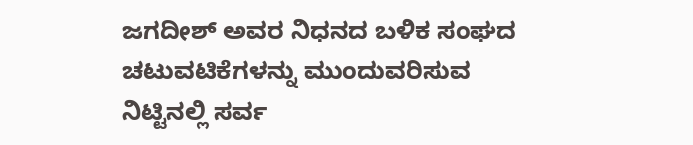ಜಗದೀಶ್ ಅವರ ನಿಧನದ ಬಳಿಕ ಸಂಘದ ಚಟುವಟಿಕೆಗಳನ್ನು ಮುಂದುವರಿಸುವ ನಿಟ್ಟಿನಲ್ಲಿ ಸರ್ವ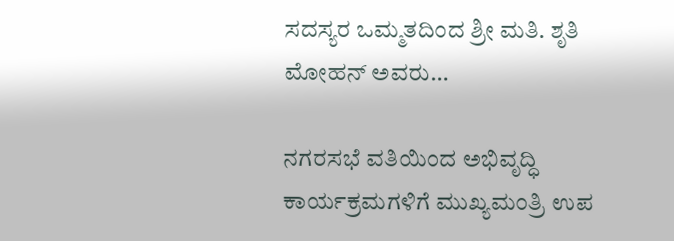ಸದಸ್ಯರ ಒಮ್ಮತದಿಂದ ಶ್ರೀ ಮತಿ. ಶೃತಿ ಮೋಹನ್ ಅವರು…

ನಗರಸಭೆ ವತಿಯಿಂದ ಅಭಿವೃದ್ಧಿ ಕಾರ್ಯಕ್ರಮಗಳಿಗೆ ಮುಖ್ಯಮಂತ್ರಿ ಉಪ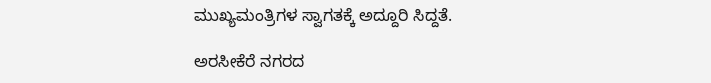ಮುಖ್ಯಮಂತ್ರಿಗಳ ಸ್ವಾಗತಕ್ಕೆ ಅದ್ದೂರಿ ಸಿದ್ದತೆ.

ಅರಸೀಕೆರೆ ನಗರದ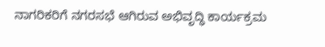ನಾಗರಿಕರಿಗೆ ನಗರಸಭೆ ಆಗಿರುವ ಅಭಿವೃದ್ಧಿ ಕಾರ್ಯಕ್ರಮ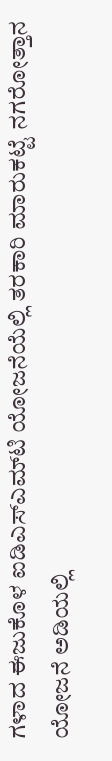ಗಳಾದ ಈಜುಕೊಳ ಐಡಿಎಸ್‌ಎಮ್‌ಟಿ ಯೋಜನೆಯೆಲ್ಲಿ ತರಕಾರಿ ಮಾರುಕಟ್ಟೆ ನಗರೋತ್ತಾನ ಯೋಜನೆ ಅಡಿಯಲ್ಲಿ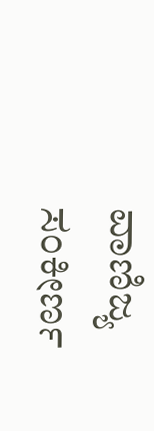ವಾಣಿಜ್ಯ ಸಂಕೀರ್ಣ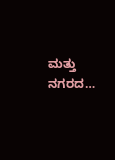ಮತ್ತು ನಗರದ…